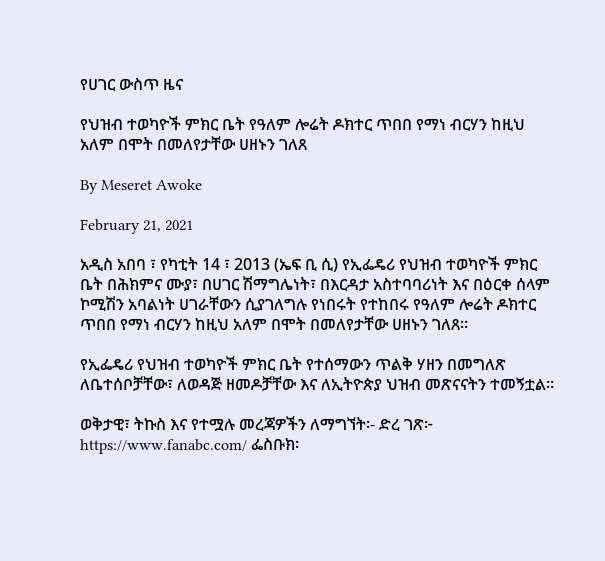የሀገር ውስጥ ዜና

የህዝብ ተወካዮች ምክር ቤት የዓለም ሎሬት ዶክተር ጥበበ የማነ ብርሃን ከዚህ አለም በሞት በመለየታቸው ሀዘኑን ገለጸ

By Meseret Awoke

February 21, 2021

አዲስ አበባ ፣ የካቲት 14 ፣ 2013 (ኤፍ ቢ ሲ) የኢፌዴሪ የህዝብ ተወካዮች ምክር ቤት በሕክምና ሙያ፣ በሀገር ሽማግሌነት፣ በእርዳታ አስተባባሪነት እና በዕርቀ ሰላም ኮሚሽን አባልነት ሀገራቸውን ሲያገለግሉ የነበሩት የተከበሩ የዓለም ሎሬት ዶክተር ጥበበ የማነ ብርሃን ከዚህ አለም በሞት በመለየታቸው ሀዘኑን ገለጸ።

የኢፌዴሪ የህዝብ ተወካዮች ምክር ቤት የተሰማውን ጥልቅ ሃዘን በመግለጽ ለቤተሰቦቻቸው፣ ለወዳጅ ዘመዶቻቸው እና ለኢትዮጵያ ህዝብ መጽናናትን ተመኝቷል።

ወቅታዊ፣ ትኩስ እና የተሟሉ መረጃዎችን ለማግኘት፡- ድረ ገጽ፦ https://www.fanabc.com/ ፌስቡክ፡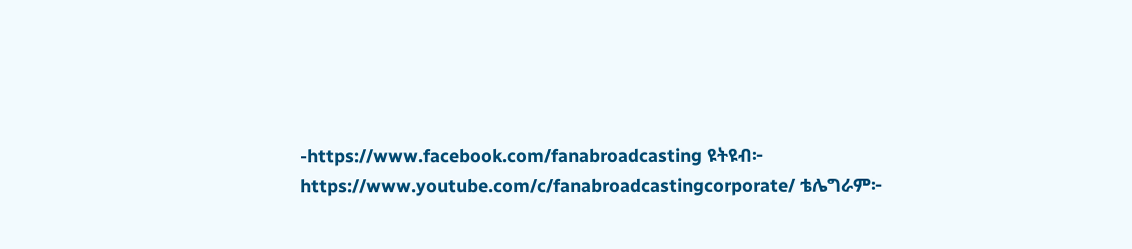-https://www.facebook.com/fanabroadcasting ዩትዩብ፦ https://www.youtube.com/c/fanabroadcastingcorporate/ ቴሌግራም፦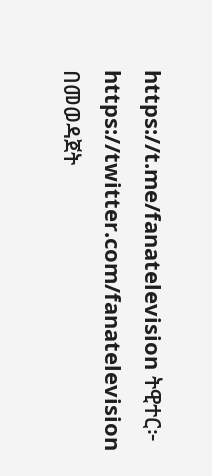https://t.me/fanatelevision ትዊተር፦ https://twitter.com/fanatelevision በመወዳጀት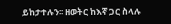ይከታተሉን፡፡ ዘወትር ከእኛ ጋር ስላሉ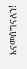እናመሰግናለን!